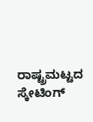ರಾಷ್ಟ್ರಮಟ್ಟದ ಸ್ಕೇಟಿಂಗ್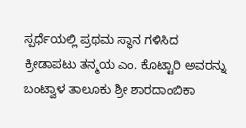ಸ್ಪರ್ಧೆಯಲ್ಲಿ ಪ್ರಥಮ ಸ್ಥಾನ ಗಳಿಸಿದ ಕ್ರೀಡಾಪಟು ತನ್ಮಯ ಎಂ. ಕೊಟ್ಟಾರಿ ಅವರನ್ನು ಬಂಟ್ವಾಳ ತಾಲೂಕು ಶ್ರೀ ಶಾರದಾಂಬಿಕಾ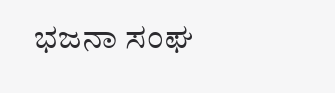ಭಜನಾ ಸಂಘ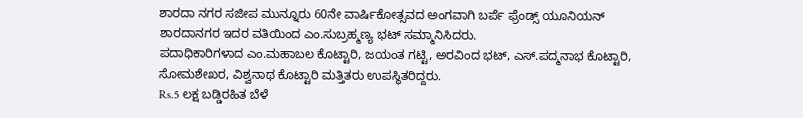ಶಾರದಾ ನಗರ ಸಜೀಪ ಮುನ್ನೂರು 60ನೇ ವಾರ್ಷಿಕೋತ್ಸವದ ಅಂಗವಾಗಿ ಬರ್ಪೆ ಫ್ರೆಂಡ್ಸ್ ಯೂನಿಯನ್ ಶಾರದಾನಗರ ಇದರ ವತಿಯಿಂದ ಎಂ.ಸುಬ್ರಹ್ಮಣ್ಯ ಭಟ್ ಸಮ್ಮಾನಿಸಿದರು.
ಪದಾಧಿಕಾರಿಗಳಾದ ಎಂ.ಮಹಾಬಲ ಕೊಟ್ಟಾರಿ, ಜಯಂತ ಗಟ್ಟಿ, ಅರವಿಂದ ಭಟ್, ಎಸ್.ಪದ್ಮನಾಭ ಕೊಟ್ಟಾರಿ, ಸೋಮಶೇಖರ, ವಿಶ್ವನಾಥ ಕೊಟ್ಟಾರಿ ಮತ್ತಿತರು ಉಪಸ್ಥಿತರಿದ್ದರು.
Rs.5 ಲಕ್ಷ ಬಡ್ಡಿರಹಿತ ಬೆಳೆ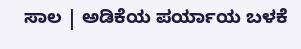ಸಾಲ | ಅಡಿಕೆಯ ಪರ್ಯಾಯ ಬಳಕೆ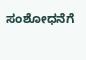ಸಂಶೋಧನೆಗೆ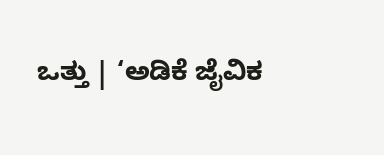ಒತ್ತು | ‘ಅಡಿಕೆ ಜೈವಿಕ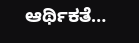ಆರ್ಥಿಕತೆ…